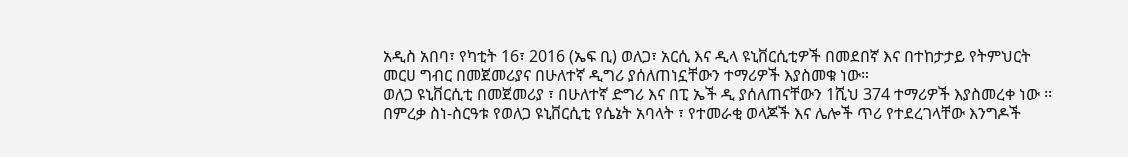አዲስ አበባ፣ የካቲት 16፣ 2016 (ኤፍ ቢ) ወለጋ፣ አርሲ እና ዲላ ዩኒቨርሲቲዎች በመደበኛ እና በተከታታይ የትምህርት መርሀ ግብር በመጀመሪያና በሁለተኛ ዲግሪ ያሰለጠነኗቸውን ተማሪዎች እያስመቁ ነው።
ወለጋ ዩኒቨርሲቲ በመጀመሪያ ፣ በሁለተኛ ድግሪ እና በፒ ኤች ዲ ያሰለጠናቸውን 1ሺህ 374 ተማሪዎች እያስመረቀ ነው ፡፡
በምረቃ ስነ-ስርዓቱ የወለጋ ዩኒቨርሲቲ የሴኔት አባላት ፣ የተመራቂ ወላጆች እና ሌሎች ጥሪ የተደረገላቸው እንግዶች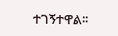ተገኝተዋል፡፡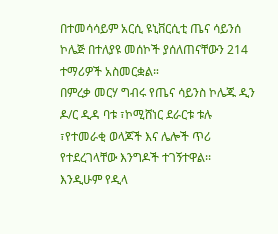በተመሳሳይም አርሲ ዩኒቨርሲቲ ጤና ሳይንሰ ኮሌጅ በተለያዩ መሰኮች ያሰለጠናቸውን 214 ተማሪዎች አስመርቋል።
በምረቃ መርሃ ግብሩ የጤና ሳይንስ ኮሌጁ ዲን ዶ/ር ዲዳ ባቱ ፣ኮሚሸነር ደራርቱ ቱሉ ፣የተመራቂ ወላጆች እና ሌሎች ጥሪ የተደረገላቸው እንግዶች ተገኝተዋል፡፡
እንዲሁም የዲላ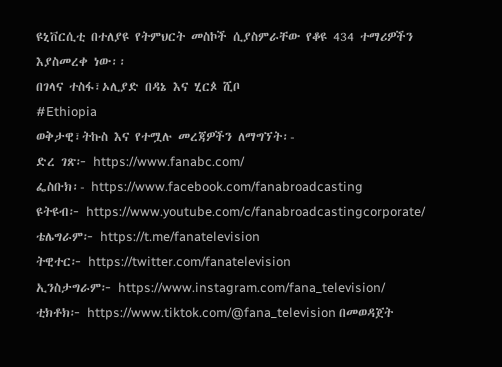ዩኒቨርሲቲ በተለያዩ የትምህርት መስኮች ሲያስምራቸው የቆዩ 434 ተማሪዎችን እያስመረቀ ነው፡፡
በገላና ተስፋ፣ኦሊያድ በዳኔ እና ሂርጶ ሺቦ
#Ethiopia
ወቅታዊ፣ትኩስ እና የተሟሉ መረጃዎችን ለማግኘት፡-
ድረ ገጽ፦ https://www.fanabc.com/
ፌስቡክ፡- https://www.facebook.com/fanabroadcasting
ዩትዩብ፦ https://www.youtube.com/c/fanabroadcastingcorporate/
ቴሌግራም፦ https://t.me/fanatelevision
ትዊተር፦ https://twitter.com/fanatelevision
ኢንስታግራም፦ https://www.instagram.com/fana_television/
ቲክቶክ፦ https://www.tiktok.com/@fana_television በመወዳጀት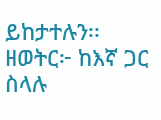ይከታተሉን፡፡
ዘወትር፦ ከእኛ ጋር ስላሉ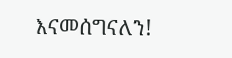እናመሰግናለን!